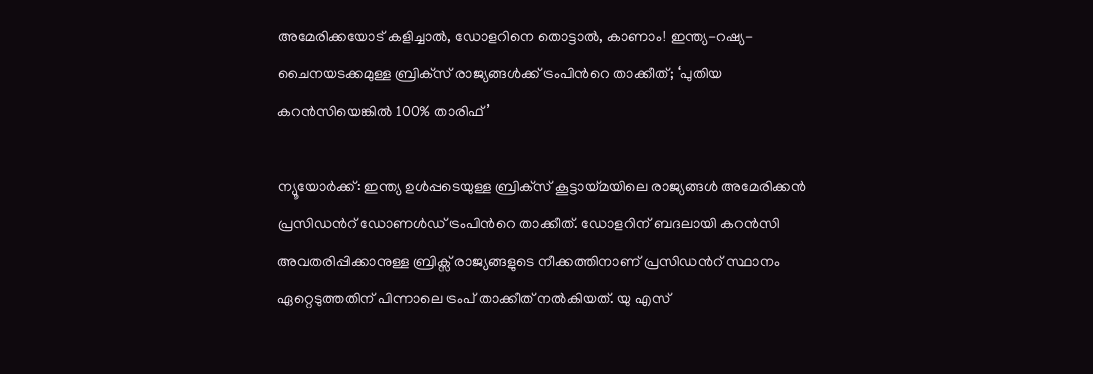അമേരിക്കയോട് കളിച്ചാൽ, ഡോളറിനെ തൊട്ടാൽ, കാണാം! ഇന്ത്യ-റഷ്യ-ചൈനയടക്കമുള്ള ബ്രിക്‌സ് രാജ്യങ്ങള്‍ക്ക് ട്രംപിന്‍റെ താക്കീത്; ‘പുതിയ കറൻസിയെങ്കിൽ 100% താരിഫ്’

ന്യൂയോര്‍ക്ക്: ഇന്ത്യ ഉള്‍പ്പടെയുള്ള ബ്രിക്‌സ് കൂട്ടായ്മയിലെ രാജ്യങ്ങള്‍ അമേരിക്കൻ പ്രസിഡന്‍റ് ഡോണൾ‍ഡ് ട്രംപിന്‍റെ താക്കീത്. ഡോളറിന് ബദലായി കറൻസി അവതരിപ്പിക്കാനുള്ള ബ്രിക്സ് രാജ്യങ്ങളുടെ നീക്കത്തിനാണ് പ്രസിഡന്‍റ് സ്ഥാനം ഏറ്റെടുത്തതിന് പിന്നാലെ ട്രംപ് താക്കീത് നൽകിയത്. യു എസ്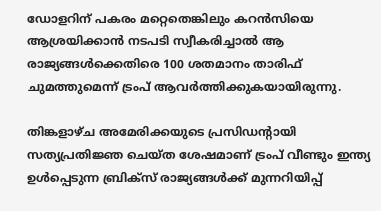ഡോളറിന് പകരം മറ്റെതെങ്കിലും കറന്‍സിയെ ആശ്രയിക്കാന്‍ നടപടി സ്വീകരിച്ചാല്‍ ആ രാജ്യങ്ങൾക്കെതിരെ 100 ശതമാനം താരിഫ് ചുമത്തുമെന്ന് ട്രംപ് ആവർത്തിക്കുകയായിരുന്നു.

തിങ്കളാഴ്ച അമേരിക്കയുടെ പ്രസിഡന്റായി സത്യപ്രതിജ്ഞ ചെയ്ത ശേഷമാണ് ട്രംപ് വീണ്ടും ഇന്ത്യ ഉള്‍പ്പെടുന്ന ബ്രിക്‌സ് രാജ്യങ്ങള്‍ക്ക് മുന്നറിയിപ്പ്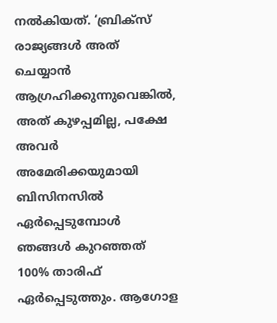നല്‍കിയത്. ‘ബ്രിക്‌സ് രാജ്യങ്ങള്‍ അത് ചെയ്യാന്‍ ആഗ്രഹിക്കുന്നുവെങ്കില്‍, അത് കുഴപ്പമില്ല, പക്ഷേ അവര്‍ അമേരിക്കയുമായി ബിസിനസില്‍ ഏര്‍പ്പെടുമ്പോള്‍ ഞങ്ങള്‍ കുറഞ്ഞത് 100% താരിഫ് ഏര്‍പ്പെടുത്തും. ആഗോള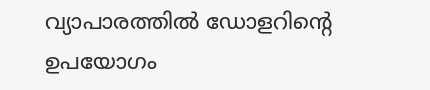വ്യാപാരത്തില്‍ ഡോളറിന്റെ ഉപയോഗം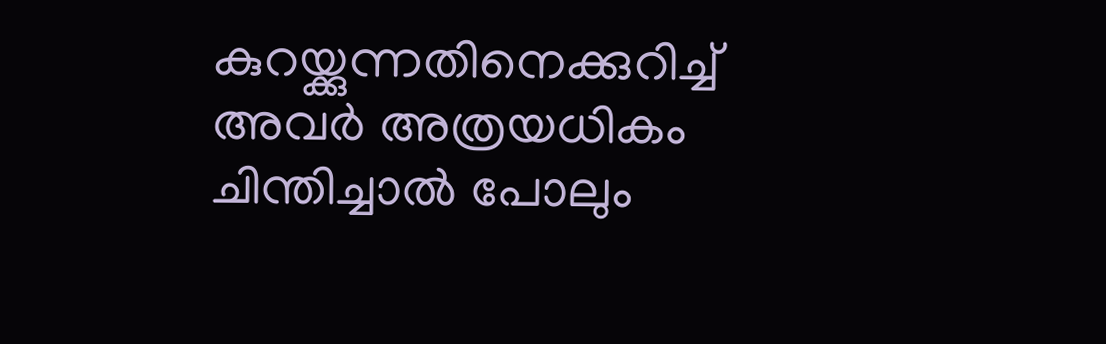കുറയ്ക്കുന്നതിനെക്കുറിച്ച് അവര്‍ അത്രയധികം ചിന്തിച്ചാല്‍ പോലും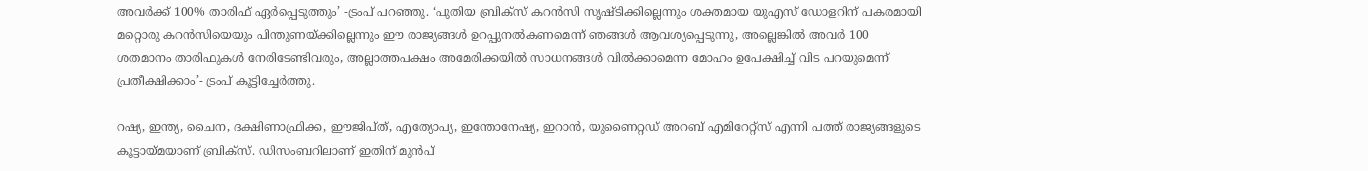അവര്‍ക്ക് 100% താരിഫ് ഏര്‍പ്പെടുത്തും’ -ട്രംപ് പറഞ്ഞു. ‘പുതിയ ബ്രിക്‌സ് കറന്‍സി സൃഷ്ടിക്കില്ലെന്നും ശക്തമായ യുഎസ് ഡോളറിന് പകരമായി മറ്റൊരു കറന്‍സിയെയും പിന്തുണയ്ക്കില്ലെന്നും ഈ രാജ്യങ്ങള്‍ ഉറപ്പുനല്‍കണമെന്ന് ഞങ്ങള്‍ ആവശ്യപ്പെടുന്നു, അല്ലെങ്കില്‍ അവര്‍ 100 ശതമാനം താരിഫുകള്‍ നേരിടേണ്ടിവരും, അല്ലാത്തപക്ഷം അമേരിക്കയില്‍ സാധനങ്ങള്‍ വില്‍ക്കാമെന്ന മോഹം ഉപേക്ഷിച്ച് വിട പറയുമെന്ന് പ്രതീക്ഷിക്കാം’- ട്രംപ് കൂട്ടിച്ചേര്‍ത്തു.

റഷ്യ, ഇന്ത്യ, ചൈന, ദക്ഷിണാഫ്രിക്ക, ഈജിപ്ത്, എത്യോപ്യ, ഇന്തോനേഷ്യ, ഇറാന്‍, യുണൈറ്റഡ് അറബ് എമിറേറ്റ്‌സ് എന്നി പത്ത് രാജ്യങ്ങളുടെ കൂട്ടായ്മയാണ് ബ്രിക്‌സ്. ഡിസംബറിലാണ് ഇതിന് മുന്‍പ്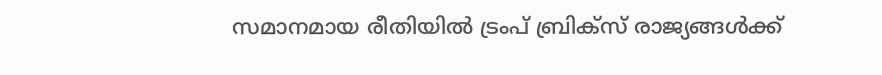സമാനമായ രീതിയില്‍ ട്രംപ് ബ്രിക്‌സ് രാജ്യങ്ങള്‍ക്ക്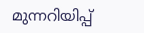മുന്നറിയിപ്പ്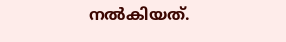നല്‍കിയത്.